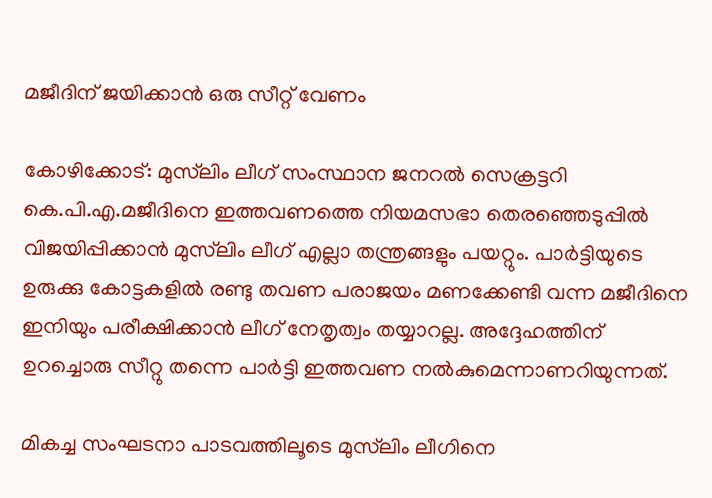മജീദിന് ജയിക്കാന്‍ ഒരു സീറ്റ് വേണം

കോഴിക്കോട്: മുസ്‌ലിം ലീഗ് സംസ്ഥാന ജനറല്‍ സെക്രട്ടറി കെ.പി.എ.മജീദിനെ ഇത്തവണത്തെ നിയമസഭാ തെരഞ്ഞെടുപ്പില്‍ വിജയിപ്പിക്കാന്‍ മുസ്‌ലിം ലീഗ് എല്ലാ തന്ത്രങ്ങളും പയറ്റും. പാര്‍ട്ടിയുടെ ഉരുക്കു കോട്ടകളില്‍ രണ്ടു തവണ പരാജയം മണക്കേണ്ടി വന്ന മജീദിനെ ഇനിയും പരീക്ഷിക്കാന്‍ ലീഗ് നേതൃത്വം തയ്യാറല്ല. അദ്ദേഹത്തിന് ഉറച്ചൊരു സീറ്റു തന്നെ പാര്‍ട്ടി ഇത്തവണ നല്‍കുമെന്നാണറിയുന്നത്.

മികച്ച സംഘടനാ പാടവത്തിലൂടെ മുസ്‌ലിം ലീഗിനെ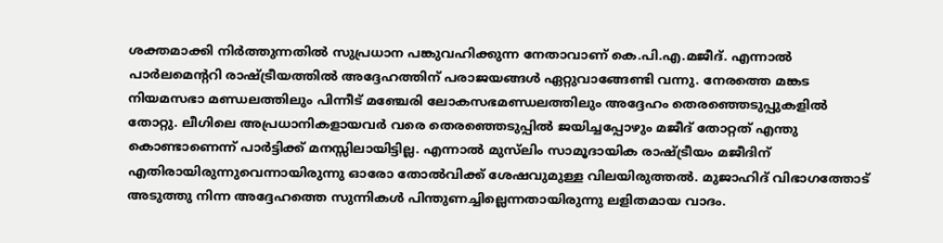ശക്തമാക്കി നിര്‍ത്തുന്നതില്‍ സുപ്രധാന പങ്കുവഹിക്കുന്ന നേതാവാണ് കെ.പി.എ.മജീദ്. എന്നാല്‍ പാര്‍ലമെന്ററി രാഷ്ട്രീയത്തില്‍ അദ്ദേഹത്തിന് പരാജയങ്ങള്‍ ഏറ്റുവാങ്ങേണ്ടി വന്നു. നേരത്തെ മങ്കട നിയമസഭാ മണ്ഡലത്തിലും പിന്നീട് മഞ്ചേരി ലോകസഭമണ്ഡലത്തിലും അദ്ദേഹം തെരഞ്ഞെടുപ്പുകളില്‍ തോറ്റു. ലീഗിലെ അപ്രധാനികളായവര്‍ വരെ തെരഞ്ഞെടുപ്പില്‍ ജയിച്ചപ്പോഴും മജീദ് തോറ്റത് എന്തു കൊണ്ടാണെന്ന് പാര്‍ട്ടിക്ക് മനസ്സിലായിട്ടില്ല. എന്നാല്‍ മുസ്‌ലിം സാമൂദായിക രാഷ്ട്രീയം മജീദിന് എതിരായിരുന്നുവെന്നായിരുന്നു ഓരോ തോല്‍വിക്ക് ശേഷവുമുള്ള വിലയിരുത്തല്‍. മുജാഹിദ് വിഭാഗത്തോട് അടുത്തു നിന്ന അദ്ദേഹത്തെ സുന്നികള്‍ പിന്തുണച്ചില്ലെന്നതായിരുന്നു ലളിതമായ വാദം.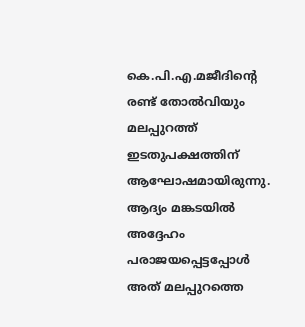കെ.പി.എ.മജീദിന്റെ രണ്ട് തോല്‍വിയും മലപ്പുറത്ത് ഇടതുപക്ഷത്തിന് ആഘോഷമായിരുന്നു. ആദ്യം മങ്കടയില്‍ അദ്ദേഹം പരാജയപ്പെട്ടപ്പോള്‍ അത് മലപ്പുറത്തെ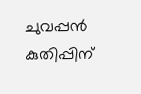ചുവപ്പന്‍ കുതിപ്പിന്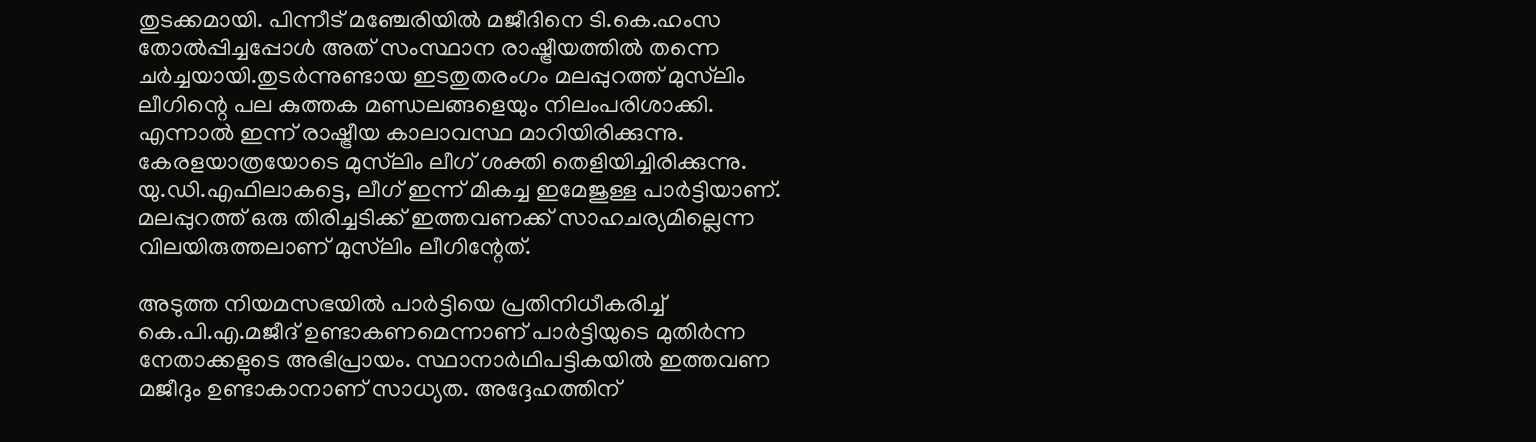തുടക്കമായി. പിന്നീട് മഞ്ചേരിയില്‍ മജീദിനെ ടി.കെ.ഹംസ തോല്‍പ്പിച്ചപ്പോള്‍ അത് സംസ്ഥാന രാഷ്ട്രീയത്തില്‍ തന്നെ ചര്‍ച്ചയായി.തുടര്‍ന്നുണ്ടായ ഇടതുതരംഗം മലപ്പുറത്ത് മുസ്‌ലിം ലീഗിന്റെ പല കുത്തക മണ്ഡലങ്ങളെയും നിലംപരിശാക്കി.
എന്നാല്‍ ഇന്ന് രാഷ്ട്രീയ കാലാവസ്ഥ മാറിയിരിക്കുന്നു. കേരളയാത്രയോടെ മുസ്‌ലിം ലീഗ് ശക്തി തെളിയിച്ചിരിക്കുന്നു. യു.ഡി.എഫിലാകട്ടെ, ലീഗ് ഇന്ന് മികച്ച ഇമേജുള്ള പാര്‍ട്ടിയാണ്. മലപ്പുറത്ത് ഒരു തിരിച്ചടിക്ക് ഇത്തവണക്ക് സാഹചര്യമില്ലെന്ന വിലയിരുത്തലാണ് മുസ്‌ലിം ലീഗിന്റേത്.

അടുത്ത നിയമസഭയില്‍ പാര്‍ട്ടിയെ പ്രതിനിധീകരിച്ച് കെ.പി.എ.മജീദ് ഉണ്ടാകണമെന്നാണ് പാര്‍ട്ടിയുടെ മുതിര്‍ന്ന നേതാക്കളുടെ അഭിപ്രായം. സ്ഥാനാര്‍ഥിപട്ടികയില്‍ ഇത്തവണ മജീദും ഉണ്ടാകാനാണ് സാധ്യത. അദ്ദേഹത്തിന്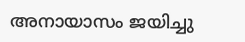അനായാസം ജയിച്ചു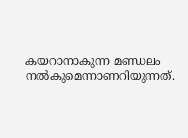കയറാനാകുന്ന മണ്ഡലം നല്‍കുമെന്നാണറിയുന്നത്.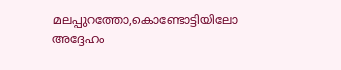മലപ്പുറത്തോ,കൊണ്ടോട്ടിയിലോ അദ്ദേഹം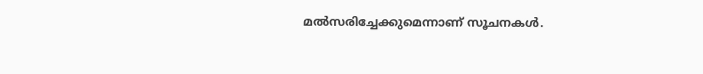മല്‍സരിച്ചേക്കുമെന്നാണ് സൂചനകള്‍.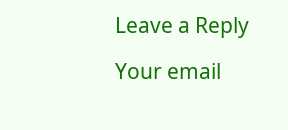Leave a Reply

Your email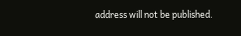address will not be published.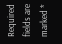Required fields are marked *